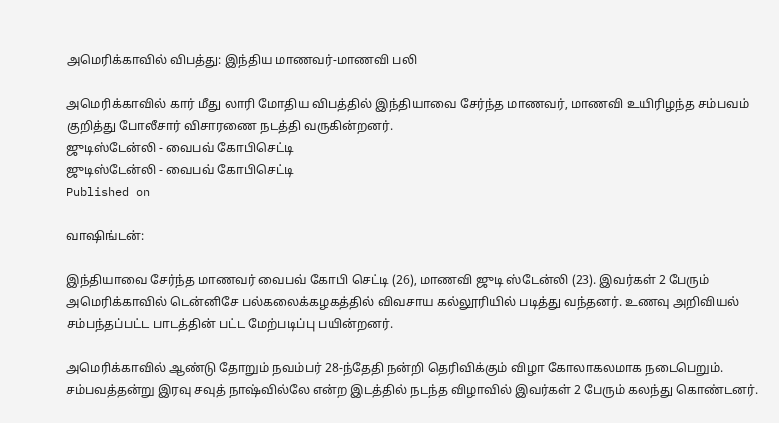அமெரிக்காவில் விபத்து: இந்திய மாணவர்-மாணவி பலி

அமெரிக்காவில் கார் மீது லாரி மோதிய விபத்தில் இந்தியாவை சேர்ந்த மாணவர், மாணவி உயிரிழந்த சம்பவம் குறித்து போலீசார் விசாரணை நடத்தி வருகின்றனர்.
ஜுடிஸ்டேன்லி - வைபவ் கோபிசெட்டி
ஜுடிஸ்டேன்லி - வைபவ் கோபிசெட்டி
Published on

வாஷிங்டன்:

இந்தியாவை சேர்ந்த மாணவர் வைபவ் கோபி செட்டி (26), மாணவி ஜுடி ஸ்டேன்லி (23). இவர்கள் 2 பேரும் அமெரிக்காவில் டென்னிசே பல்கலைக்கழகத்தில் விவசாய கல்லூரியில் படித்து வந்தனர். உணவு அறிவியல் சம்பந்தப்பட்ட பாடத்தின் பட்ட மேற்படிப்பு பயின்றனர்.

அமெரிக்காவில் ஆண்டு தோறும் நவம்பர் 28-ந்தேதி நன்றி தெரிவிக்கும் விழா கோலாகலமாக நடைபெறும். சம்பவத்தன்று இரவு சவுத் நாஷ்வில்லே என்ற இடத்தில் நடந்த விழாவில் இவர்கள் 2 பேரும் கலந்து கொண்டனர்.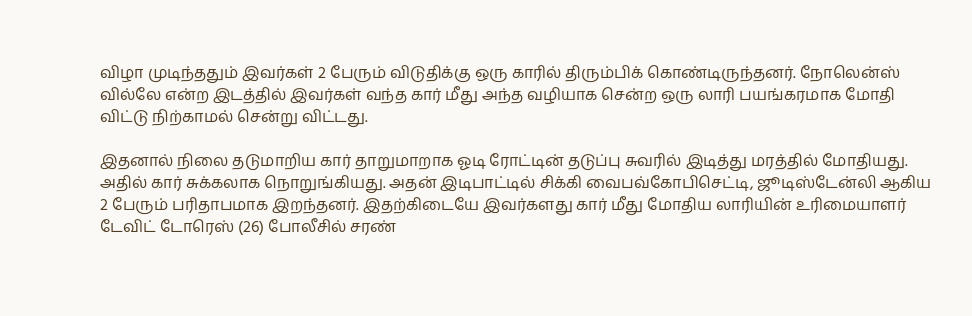விழா முடிந்ததும் இவர்கள் 2 பேரும் விடுதிக்கு ஒரு காரில் திரும்பிக் கொண்டிருந்தனர். நோலென்ஸ் வில்லே என்ற இடத்தில் இவர்கள் வந்த கார் மீது அந்த வழியாக சென்ற ஒரு லாரி பயங்கரமாக மோதி விட்டு நிற்காமல் சென்று விட்டது.

இதனால் நிலை தடுமாறிய கார் தாறுமாறாக ஓடி ரோட்டின் தடுப்பு சுவரில் இடித்து மரத்தில் மோதியது. அதில் கார் சுக்கலாக நொறுங்கியது. அதன் இடிபாட்டில் சிக்கி வைபவ்கோபிசெட்டி, ஜூடிஸ்டேன்லி ஆகிய 2 பேரும் பரிதாபமாக இறந்தனர். இதற்கிடையே இவர்களது கார் மீது மோதிய லாரியின் உரிமையாளர் டேவிட் டோரெஸ் (26) போலீசில் சரண்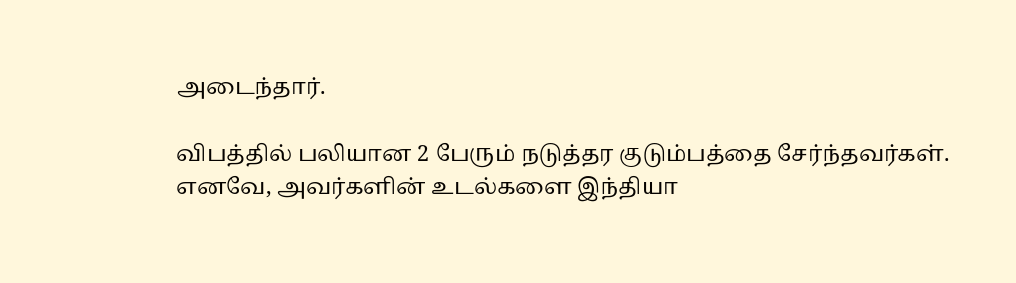அடைந்தார்.

விபத்தில் பலியான 2 பேரும் நடுத்தர குடும்பத்தை சேர்ந்தவர்கள். எனவே, அவர்களின் உடல்களை இந்தியா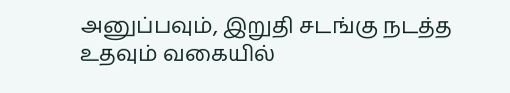அனுப்பவும், இறுதி சடங்கு நடத்த உதவும் வகையில்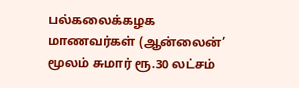பல்கலைக்கழக மாணவர்கள் (ஆன்லைன்’ மூலம் சுமார் ரூ.30 லட்சம்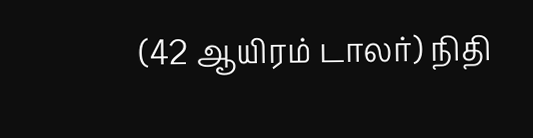(42 ஆயிரம் டாலர்) நிதி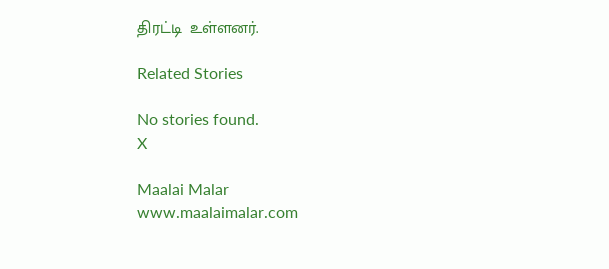திரட்டி  உள்ளனர்.

Related Stories

No stories found.
X

Maalai Malar
www.maalaimalar.com